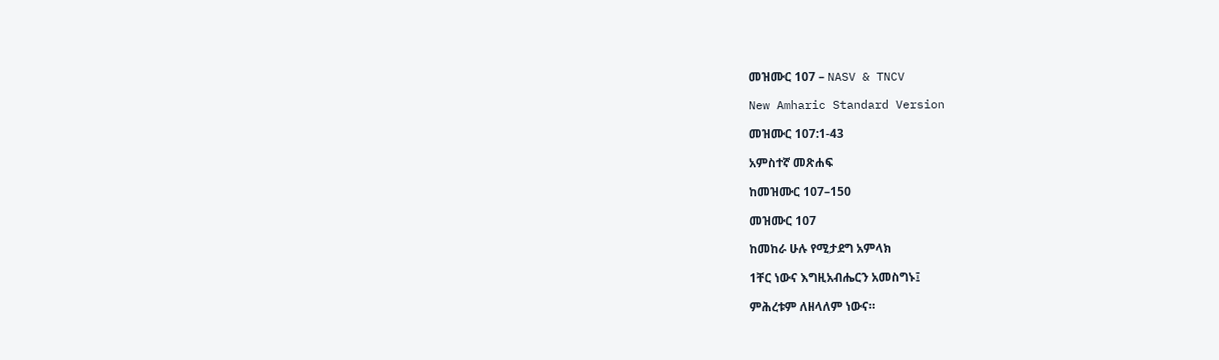መዝሙር 107 – NASV & TNCV

New Amharic Standard Version

መዝሙር 107:1-43

አምስተኛ መጽሐፍ

ከመዝሙር 107–150

መዝሙር 107

ከመከራ ሁሉ የሚታደግ አምላክ

1ቸር ነውና እግዚአብሔርን አመስግኑ፤

ምሕረቱም ለዘላለም ነውና።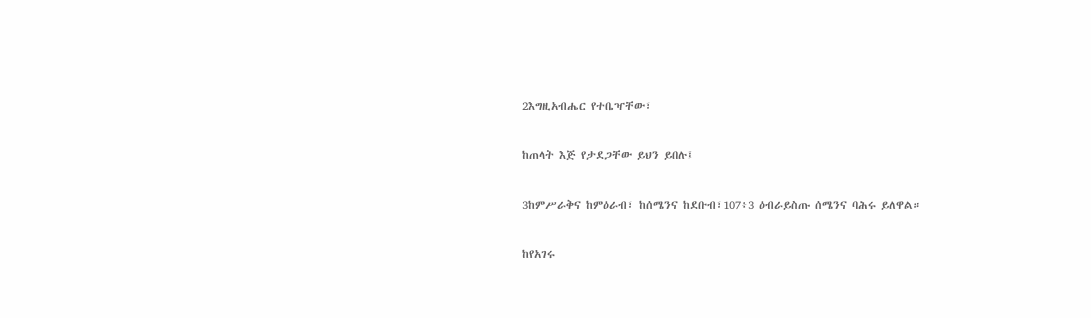2እግዚአብሔር የተቤዣቸው፣

ከጠላት እጅ የታደጋቸው ይህን ይበሉ፤

3ከምሥራቅና ከምዕራብ፣ ከሰሜንና ከደቡብ፣107፥3 ዕብራይስጡ ሰሜንና ባሕሩ ይለዋል።

ከየአገሩ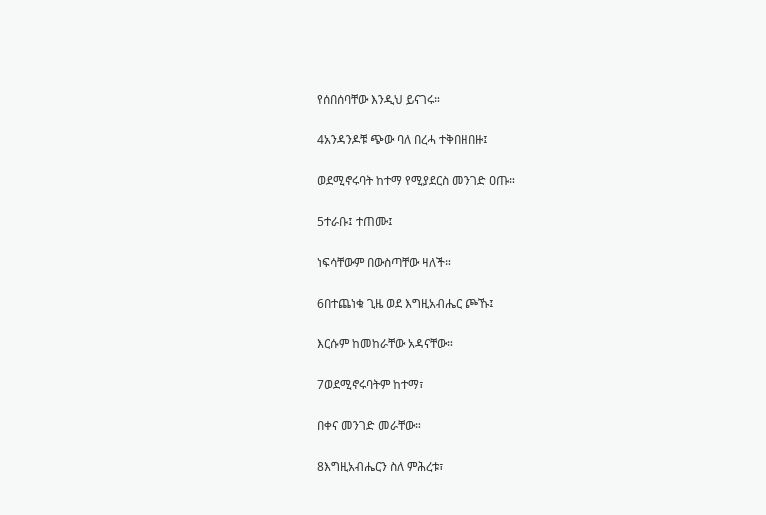የሰበሰባቸው እንዲህ ይናገሩ።

4አንዳንዶቹ ጭው ባለ በረሓ ተቅበዘበዙ፤

ወደሚኖሩባት ከተማ የሚያደርስ መንገድ ዐጡ።

5ተራቡ፤ ተጠሙ፤

ነፍሳቸውም በውስጣቸው ዛለች።

6በተጨነቁ ጊዜ ወደ እግዚአብሔር ጮኹ፤

እርሱም ከመከራቸው አዳናቸው።

7ወደሚኖሩባትም ከተማ፣

በቀና መንገድ መራቸው።

8እግዚአብሔርን ስለ ምሕረቱ፣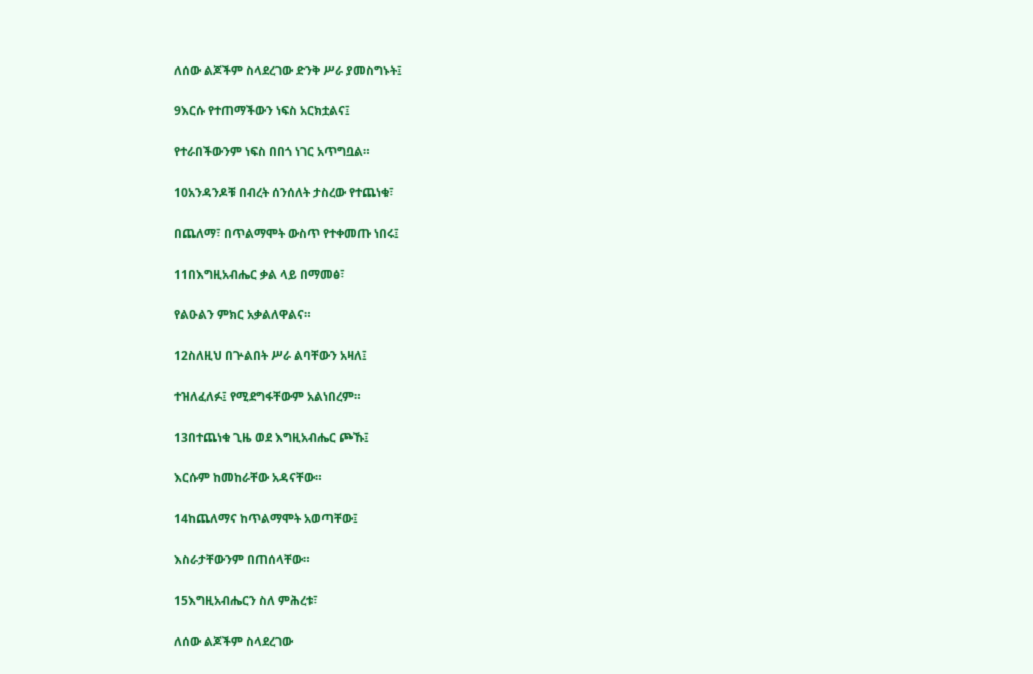ለሰው ልጆችም ስላደረገው ድንቅ ሥራ ያመስግኑት፤

9እርሱ የተጠማችውን ነፍስ አርክቷልና፤

የተራበችውንም ነፍስ በበጎ ነገር አጥግቧል።

10አንዳንዶቹ በብረት ሰንሰለት ታስረው የተጨነቁ፣

በጨለማ፣ በጥልማሞት ውስጥ የተቀመጡ ነበሩ፤

11በእግዚአብሔር ቃል ላይ በማመፅ፣

የልዑልን ምክር አቃልለዋልና።

12ስለዚህ በጕልበት ሥራ ልባቸውን አዛለ፤

ተዝለፈለፉ፤ የሚደግፋቸውም አልነበረም።

13በተጨነቁ ጊዜ ወደ እግዚአብሔር ጮኹ፤

እርሱም ከመከራቸው አዳናቸው።

14ከጨለማና ከጥልማሞት አወጣቸው፤

እስራታቸውንም በጠሰላቸው።

15እግዚአብሔርን ስለ ምሕረቱ፣

ለሰው ልጆችም ስላደረገው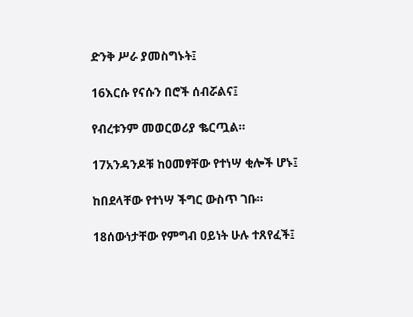ድንቅ ሥራ ያመስግኑት፤

16እርሱ የናሱን በሮች ሰብሯልና፤

የብረቱንም መወርወሪያ ቈርጧል።

17አንዳንዶቹ ከዐመፃቸው የተነሣ ቂሎች ሆኑ፤

ከበደላቸው የተነሣ ችግር ውስጥ ገቡ።

18ሰውነታቸው የምግብ ዐይነት ሁሉ ተጸየፈች፤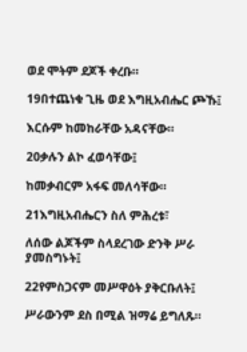ወደ ሞትም ደጆች ቀረቡ።

19በተጨነቁ ጊዜ ወደ እግዚአብሔር ጮኹ፤

እርሱም ከመከራቸው አዳናቸው።

20ቃሉን ልኮ ፈወሳቸው፤

ከመቃብርም አፋፍ መለሳቸው።

21እግዚአብሔርን ስለ ምሕረቱ፣

ለሰው ልጆችም ስላደረገው ድንቅ ሥራ ያመስግኑት፤

22የምስጋናም መሥዋዕት ያቅርቡለት፤

ሥራውንም ደስ በሚል ዝማሬ ይግለጹ።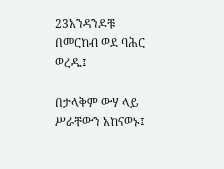23አንዳንዶቹ በመርከብ ወደ ባሕር ወረዱ፤

በታላቅም ውሃ ላይ ሥራቸውን አከናወኑ፤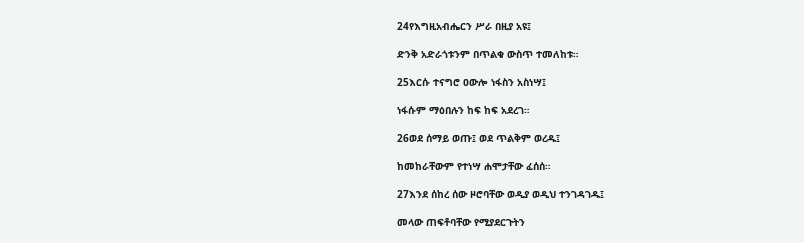24የእግዚአብሔርን ሥራ በዚያ አዩ፤

ድንቅ አድራጎቱንም በጥልቁ ውስጥ ተመለከቱ።

25እርሱ ተናግሮ ዐውሎ ነፋስን አስነሣ፤

ነፋሱም ማዕበሉን ከፍ ከፍ አደረገ።

26ወደ ሰማይ ወጡ፤ ወደ ጥልቅም ወረዱ፤

ከመከራቸውም የተነሣ ሐሞታቸው ፈሰሰ።

27እንደ ሰከረ ሰው ዞሮባቸው ወዲያ ወዲህ ተንገዳገዱ፤

መላው ጠፍቶባቸው የሚያደርጉትን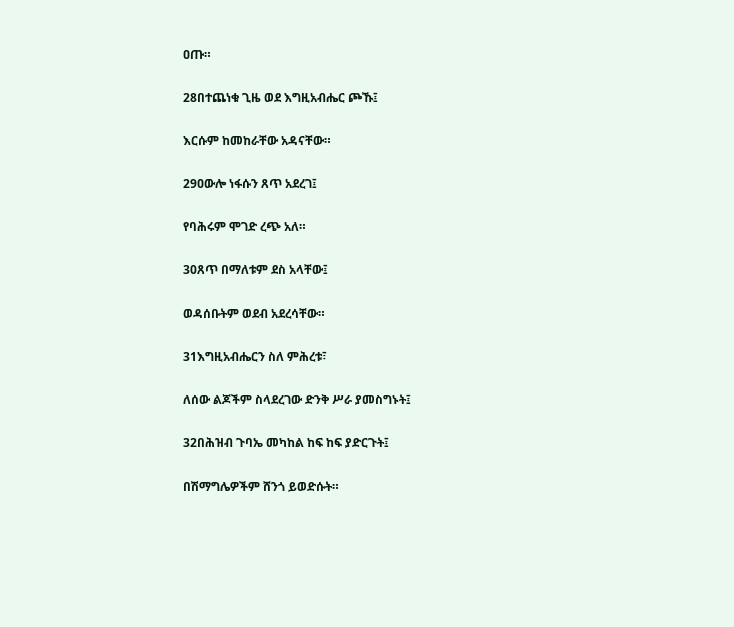ዐጡ።

28በተጨነቁ ጊዜ ወደ እግዚአብሔር ጮኹ፤

እርሱም ከመከራቸው አዳናቸው።

29ዐውሎ ነፋሱን ጸጥ አደረገ፤

የባሕሩም ሞገድ ረጭ አለ።

30ጸጥ በማለቱም ደስ አላቸው፤

ወዳሰቡትም ወደብ አደረሳቸው።

31እግዚአብሔርን ስለ ምሕረቱ፣

ለሰው ልጆችም ስላደረገው ድንቅ ሥራ ያመስግኑት፤

32በሕዝብ ጉባኤ መካከል ከፍ ከፍ ያድርጉት፤

በሽማግሌዎችም ሸንጎ ይወድሱት።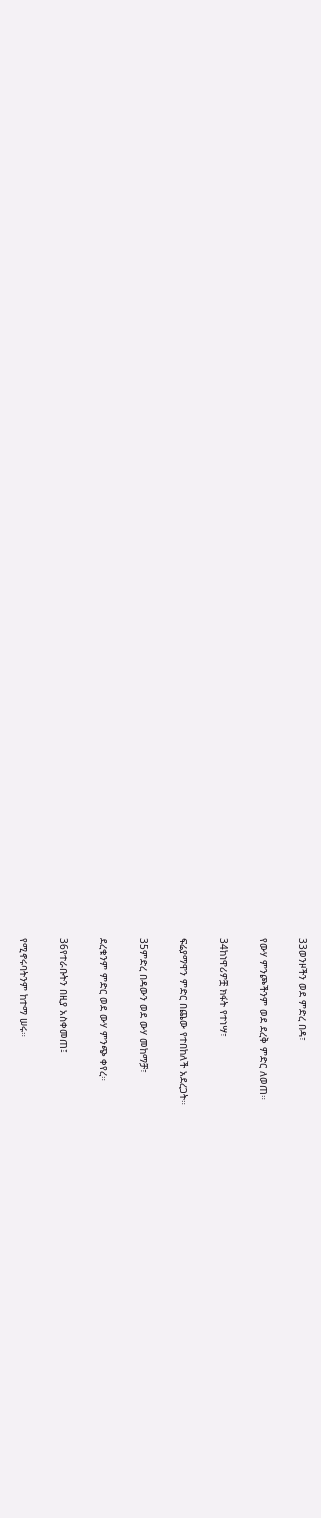33ወንዞችን ወደ ምድረ በዳ፣

የውሃ ምንጮችንም ወደ ደረቅ ምድር ለወጠ።

34ከነዋሪዎቿ ክፋት የተነሣ፣

ፍሬያማዋን ምድር በጨው የተበከለች አደረጋት።

35ምድረ በዳውን ወደ ውሃ መከማቻ፣

ደረቁንም ምድር ወደ ውሃ ምንጭ ቀየረ።

36የተራቡትን በዚያ አስቀመጠ፤

የሚኖሩባትንም ከተማ ሠሩ።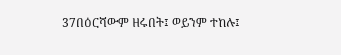37በዕርሻውም ዘሩበት፤ ወይንም ተከሉ፤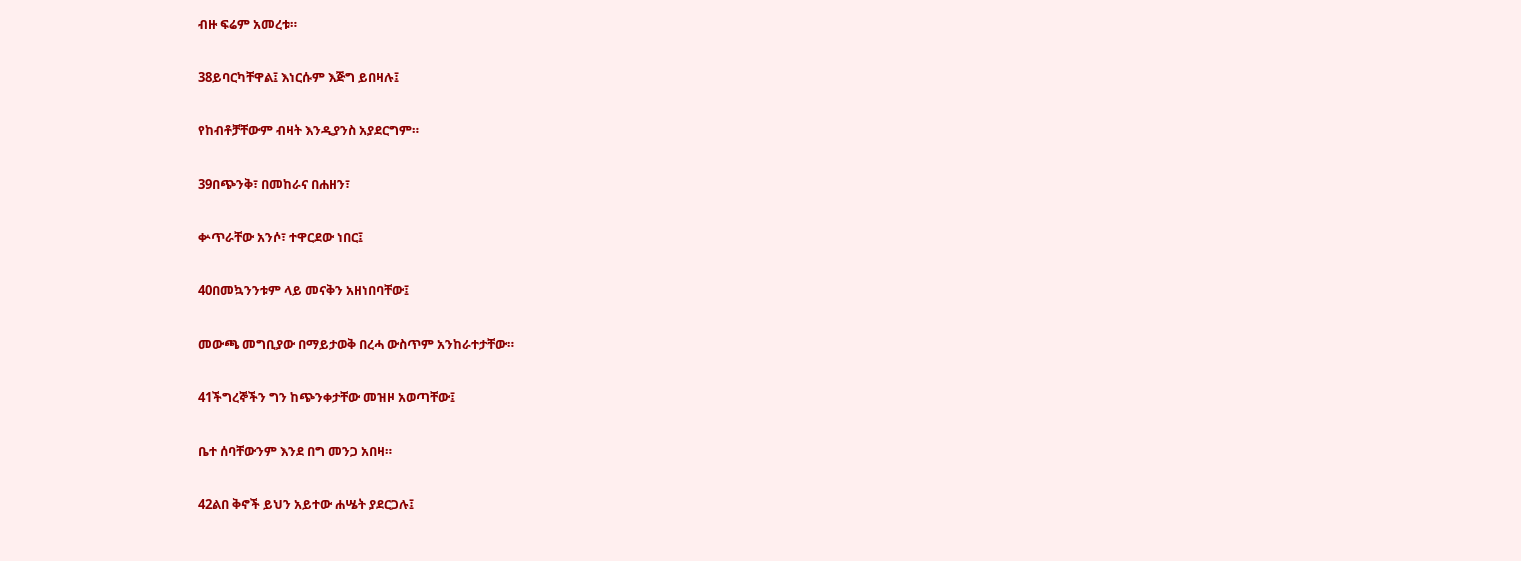ብዙ ፍሬም አመረቱ።

38ይባርካቸዋል፤ እነርሱም እጅግ ይበዛሉ፤

የከብቶቻቸውም ብዛት እንዲያንስ አያደርግም።

39በጭንቅ፣ በመከራና በሐዘን፣

ቍጥራቸው አንሶ፣ ተዋርደው ነበር፤

40በመኳንንቱም ላይ መናቅን አዘነበባቸው፤

መውጫ መግቢያው በማይታወቅ በረሓ ውስጥም አንከራተታቸው።

41ችግረኞችን ግን ከጭንቀታቸው መዝዞ አወጣቸው፤

ቤተ ሰባቸውንም እንደ በግ መንጋ አበዛ።

42ልበ ቅኖች ይህን አይተው ሐሤት ያደርጋሉ፤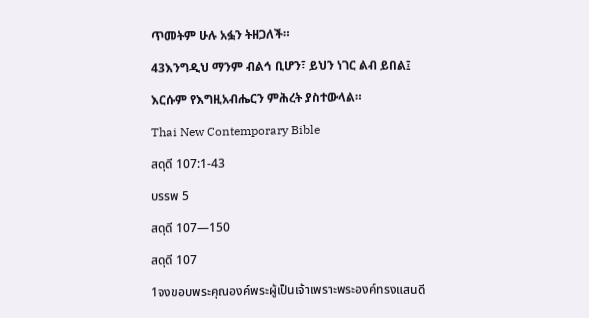ጥመትም ሁሉ አፏን ትዘጋለች።

43እንግዲህ ማንም ብልኅ ቢሆን፣ ይህን ነገር ልብ ይበል፤

እርሱም የእግዚአብሔርን ምሕረት ያስተውላል።

Thai New Contemporary Bible

สดุดี 107:1-43

บรรพ 5

สดุดี 107—150

สดุดี 107

1จงขอบพระคุณองค์พระผู้เป็นเจ้าเพราะพระองค์ทรงแสนดี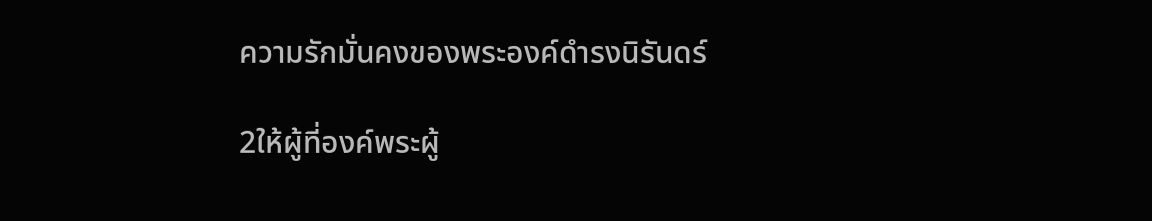ความรักมั่นคงของพระองค์ดำรงนิรันดร์

2ให้ผู้ที่องค์พระผู้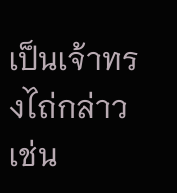เป็นเจ้าทรงไถ่กล่าวเช่น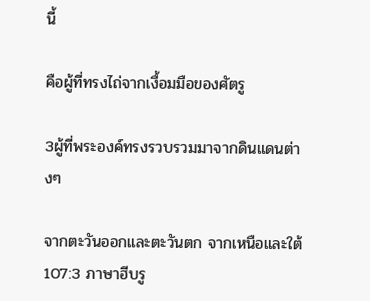นี้

คือผู้ที่ทรงไถ่จากเงื้อมมือของศัตรู

3ผู้ที่พระองค์ทรงรวบรวมมาจากดินแดนต่างๆ

จากตะวันออกและตะวันตก จากเหนือและใต้107:3 ภาษาฮีบรู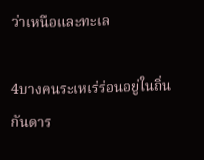ว่าเหนือและทะเล

4บางคนระเหเร่ร่อนอยู่ในถิ่นกันดาร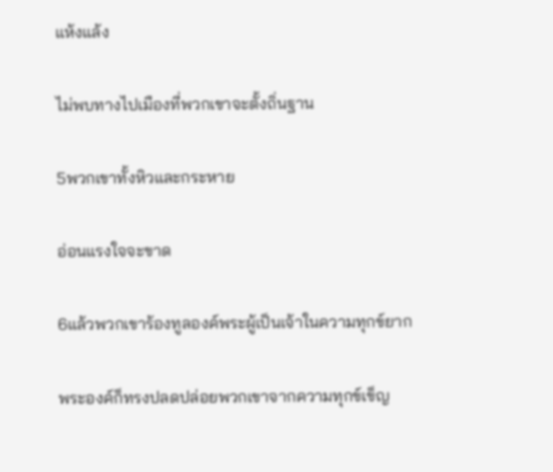แห้งแล้ง

ไม่พบทางไปเมืองที่พวกเขาจะตั้งถิ่นฐาน

5พวกเขาทั้งหิวและกระหาย

อ่อนแรงใจจะขาด

6แล้วพวกเขาร้องทูลองค์พระผู้เป็นเจ้าในความทุกข์ยาก

พระองค์ก็ทรงปลดปล่อยพวกเขาจากความทุกข์เข็ญ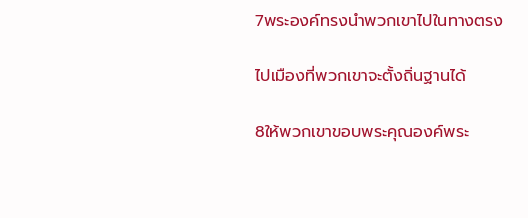7พระองค์ทรงนำพวกเขาไปในทางตรง

ไปเมืองที่พวกเขาจะตั้งถิ่นฐานได้

8ให้พวกเขาขอบพระคุณองค์พระ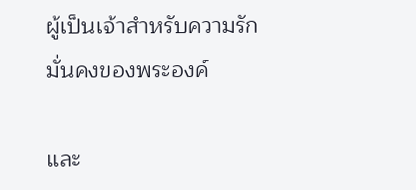ผู้เป็นเจ้าสำหรับความรักมั่นคงของพระองค์

และ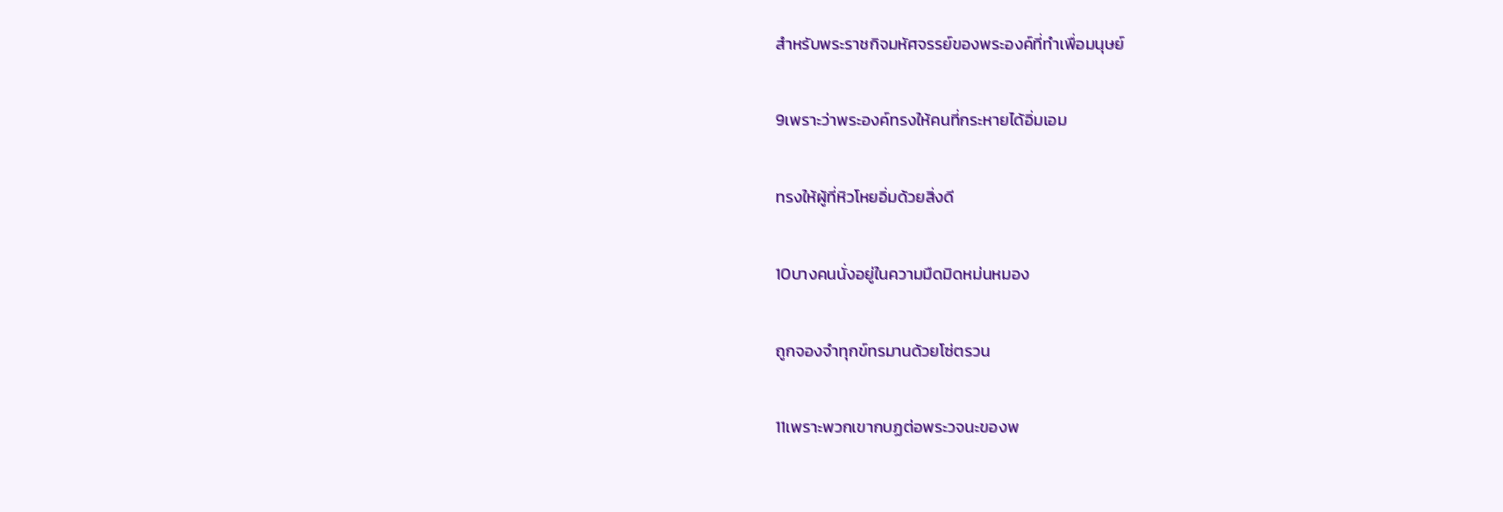สำหรับพระราชกิจมหัศจรรย์ของพระองค์ที่ทำเพื่อมนุษย์

9เพราะว่าพระองค์ทรงให้คนที่กระหายได้อิ่มเอม

ทรงให้ผู้ที่หิวโหยอิ่มด้วยสิ่งดี

10บางคนนั่งอยู่ในความมืดมิดหม่นหมอง

ถูกจองจำทุกข์ทรมานด้วยโซ่ตรวน

11เพราะพวกเขากบฏต่อพระวจนะของพ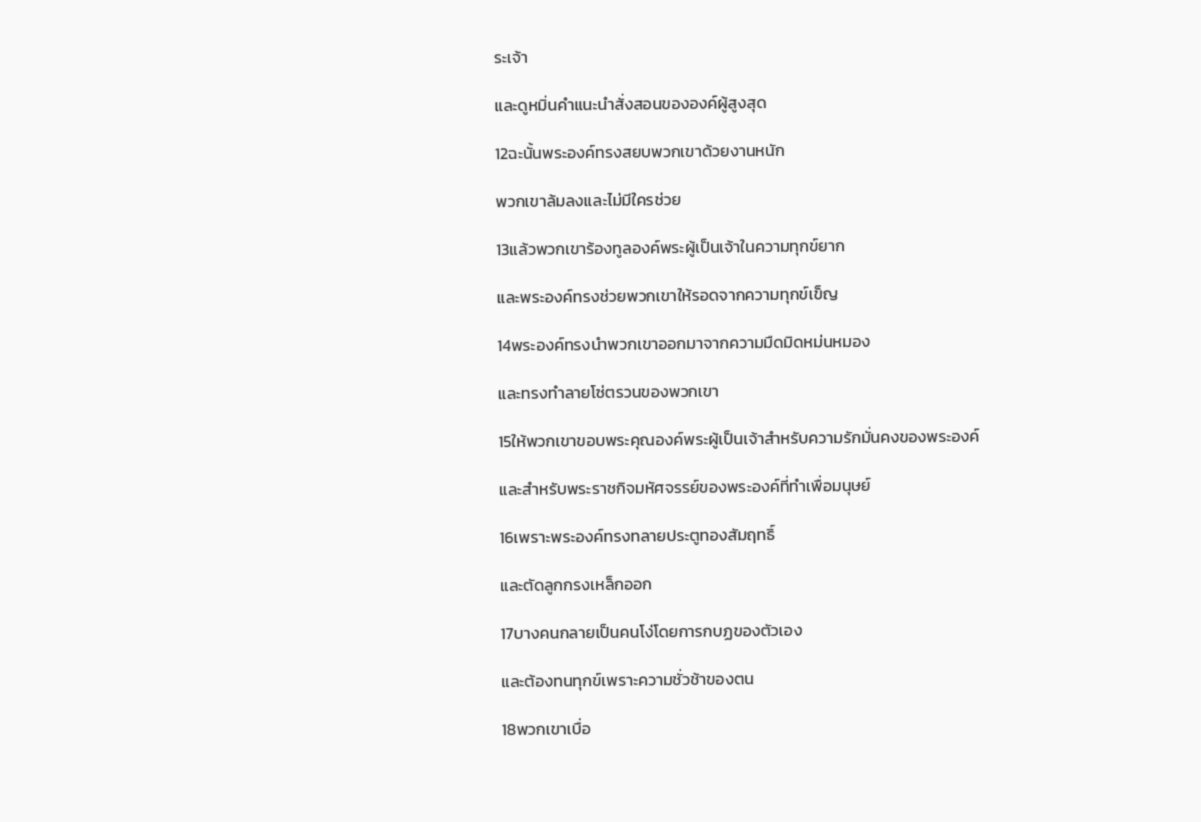ระเจ้า

และดูหมิ่นคำแนะนำสั่งสอนขององค์ผู้สูงสุด

12ฉะนั้นพระองค์ทรงสยบพวกเขาด้วยงานหนัก

พวกเขาล้มลงและไม่มีใครช่วย

13แล้วพวกเขาร้องทูลองค์พระผู้เป็นเจ้าในความทุกข์ยาก

และพระองค์ทรงช่วยพวกเขาให้รอดจากความทุกข์เข็ญ

14พระองค์ทรงนำพวกเขาออกมาจากความมืดมิดหม่นหมอง

และทรงทำลายโซ่ตรวนของพวกเขา

15ให้พวกเขาขอบพระคุณองค์พระผู้เป็นเจ้าสำหรับความรักมั่นคงของพระองค์

และสำหรับพระราชกิจมหัศจรรย์ของพระองค์ที่ทำเพื่อมนุษย์

16เพราะพระองค์ทรงทลายประตูทองสัมฤทธิ์

และตัดลูกกรงเหล็กออก

17บางคนกลายเป็นคนโง่โดยการกบฏของตัวเอง

และต้องทนทุกข์เพราะความชั่วช้าของตน

18พวกเขาเบื่อ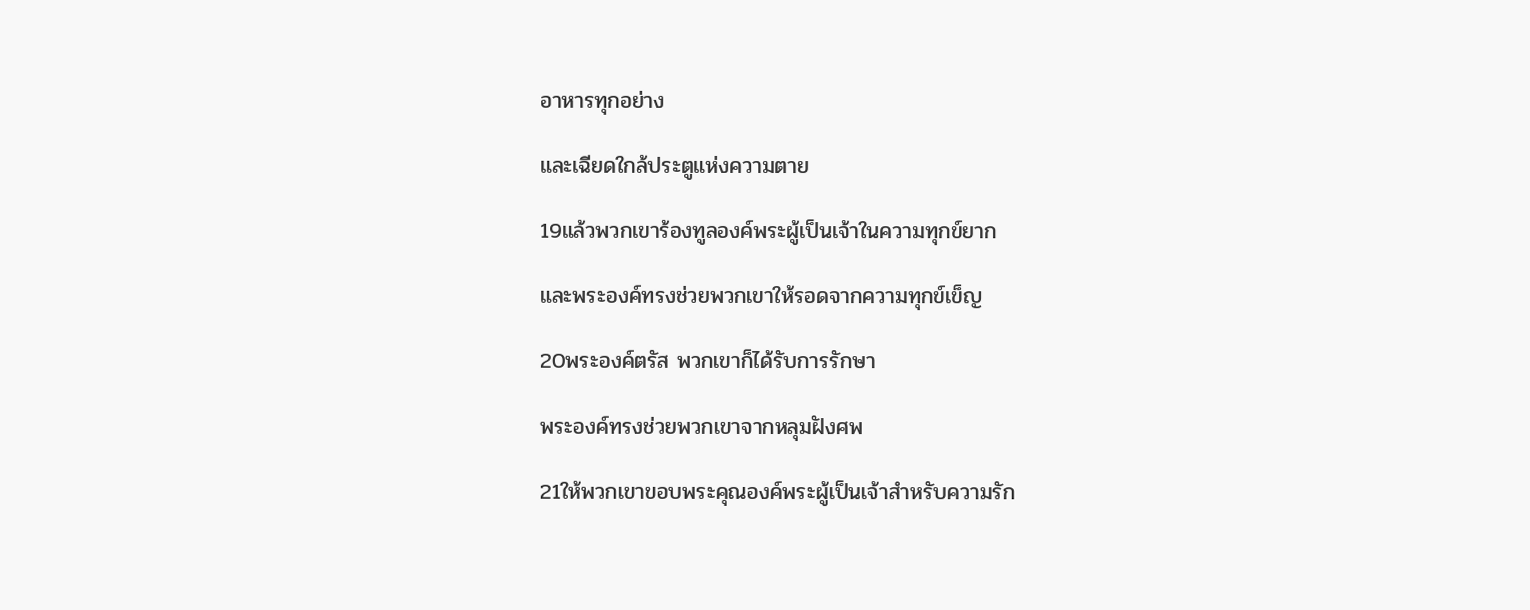อาหารทุกอย่าง

และเฉียดใกล้ประตูแห่งความตาย

19แล้วพวกเขาร้องทูลองค์พระผู้เป็นเจ้าในความทุกข์ยาก

และพระองค์ทรงช่วยพวกเขาให้รอดจากความทุกข์เข็ญ

20พระองค์ตรัส พวกเขาก็ได้รับการรักษา

พระองค์ทรงช่วยพวกเขาจากหลุมฝังศพ

21ให้พวกเขาขอบพระคุณองค์พระผู้เป็นเจ้าสำหรับความรัก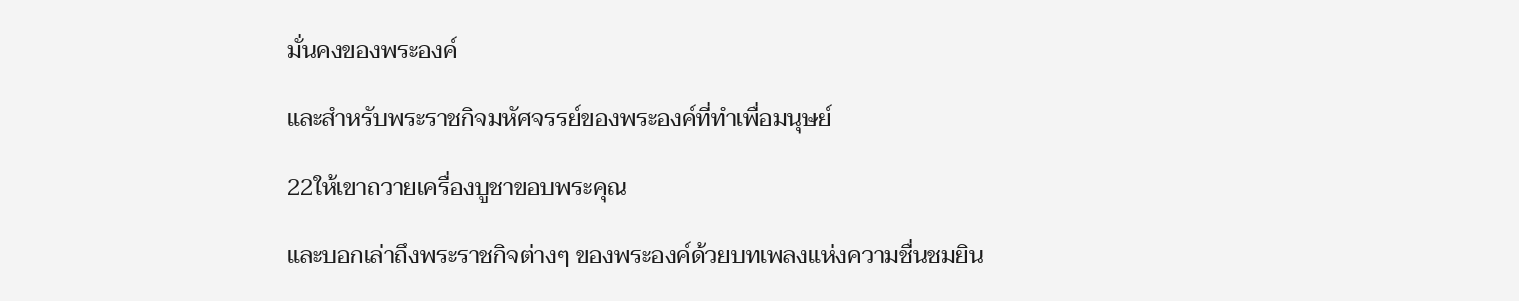มั่นคงของพระองค์

และสำหรับพระราชกิจมหัศจรรย์ของพระองค์ที่ทำเพื่อมนุษย์

22ให้เขาถวายเครื่องบูชาขอบพระคุณ

และบอกเล่าถึงพระราชกิจต่างๆ ของพระองค์ด้วยบทเพลงแห่งความชื่นชมยิน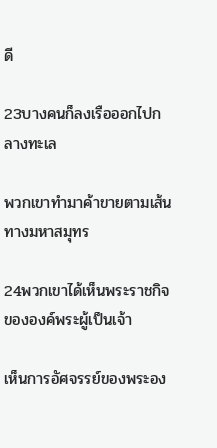ดี

23บางคนก็ลงเรือออกไปกลางทะเล

พวกเขาทำมาค้าขายตามเส้นทางมหาสมุทร

24พวกเขาได้เห็นพระราชกิจขององค์พระผู้เป็นเจ้า

เห็นการอัศจรรย์ของพระอง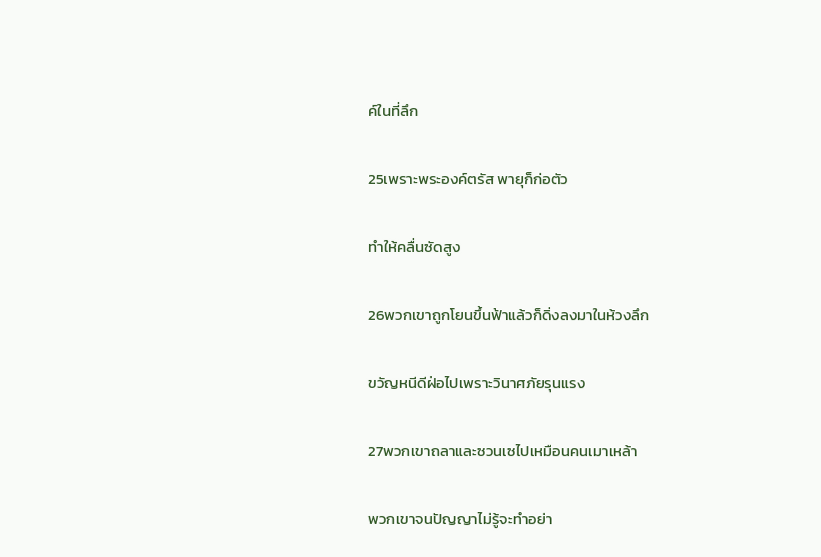ค์ในที่ลึก

25เพราะพระองค์ตรัส พายุก็ก่อตัว

ทำให้คลื่นซัดสูง

26พวกเขาถูกโยนขึ้นฟ้าแล้วก็ดิ่งลงมาในห้วงลึก

ขวัญหนีดีฝ่อไปเพราะวินาศภัยรุนแรง

27พวกเขาถลาและซวนเซไปเหมือนคนเมาเหล้า

พวกเขาจนปัญญาไม่รู้จะทำอย่า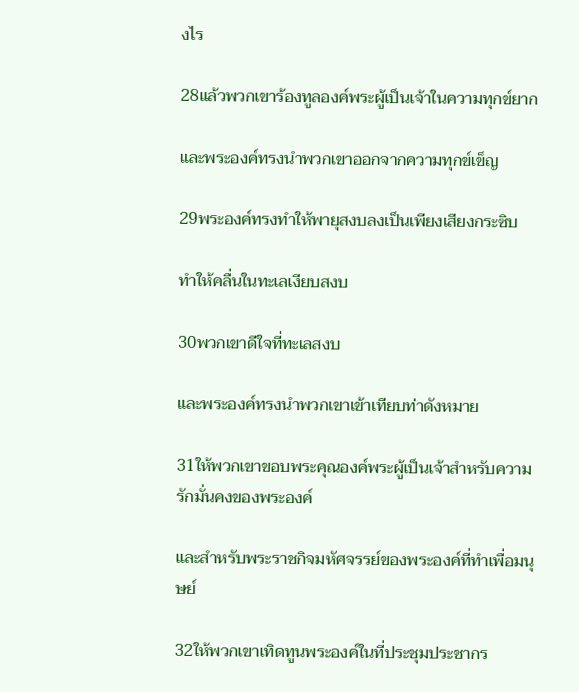งไร

28แล้วพวกเขาร้องทูลองค์พระผู้เป็นเจ้าในความทุกข์ยาก

และพระองค์ทรงนำพวกเขาออกจากความทุกข์เข็ญ

29พระองค์ทรงทำให้พายุสงบลงเป็นเพียงเสียงกระซิบ

ทำให้คลื่นในทะเลเงียบสงบ

30พวกเขาดีใจที่ทะเลสงบ

และพระองค์ทรงนำพวกเขาเข้าเทียบท่าดังหมาย

31ให้พวกเขาขอบพระคุณองค์พระผู้เป็นเจ้าสำหรับความรักมั่นคงของพระองค์

และสำหรับพระราชกิจมหัศจรรย์ของพระองค์ที่ทำเพื่อมนุษย์

32ให้พวกเขาเทิดทูนพระองค์ในที่ประชุมประชากร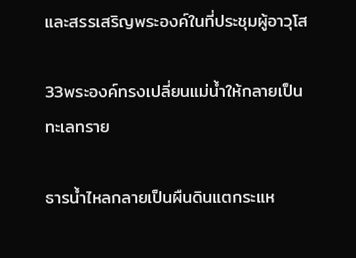และสรรเสริญพระองค์ในที่ประชุมผู้อาวุโส

33พระองค์ทรงเปลี่ยนแม่น้ำให้กลายเป็นทะเลทราย

ธารน้ำไหลกลายเป็นผืนดินแตกระแห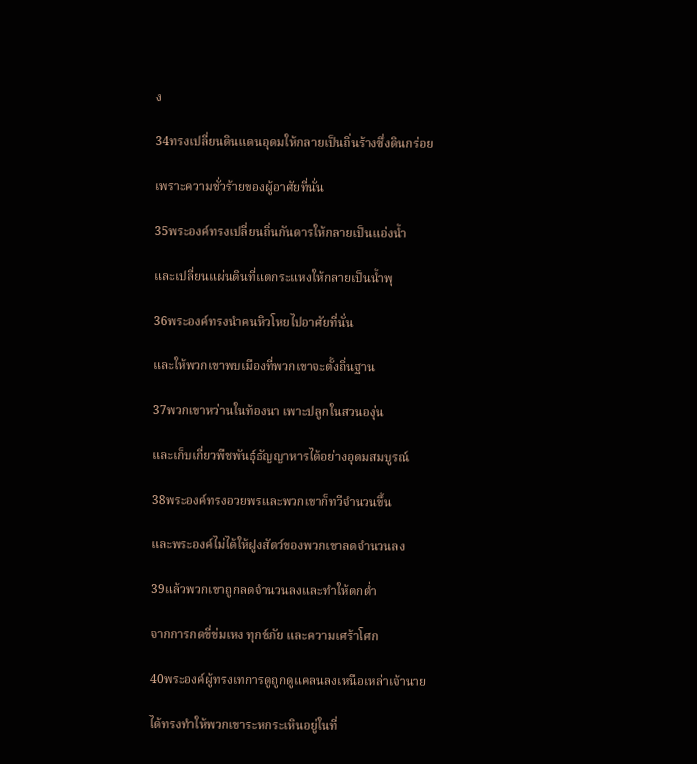ง

34ทรงเปลี่ยนดินแดนอุดมให้กลายเป็นถิ่นร้างซึ่งดินกร่อย

เพราะความชั่วร้ายของผู้อาศัยที่นั่น

35พระองค์ทรงเปลี่ยนถิ่นกันดารให้กลายเป็นแอ่งน้ำ

และเปลี่ยนแผ่นดินที่แตกระแหงให้กลายเป็นน้ำพุ

36พระองค์ทรงนำคนหิวโหยไปอาศัยที่นั่น

และให้พวกเขาพบเมืองที่พวกเขาจะตั้งถิ่นฐาน

37พวกเขาหว่านในท้องนา เพาะปลูกในสวนองุ่น

และเก็บเกี่ยวพืชพันธุ์ธัญญาหารได้อย่างอุดมสมบูรณ์

38พระองค์ทรงอวยพรและพวกเขาก็ทวีจำนวนขึ้น

และพระองค์ไม่ได้ให้ฝูงสัตว์ของพวกเขาลดจำนวนลง

39แล้วพวกเขาถูกลดจำนวนลงและทำให้ตกต่ำ

จากการกดขี่ข่มเหง ทุกข์ภัย และความเศร้าโศก

40พระองค์ผู้ทรงเทการดูถูกดูแคลนลงเหนือเหล่าเจ้านาย

ได้ทรงทำให้พวกเขาระหกระเหินอยู่ในที่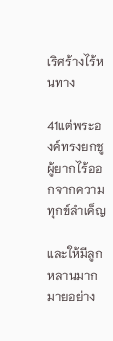เริศร้างไร้หนทาง

41แต่พระองค์ทรงยกชูผู้ยากไร้ออกจากความทุกข์ลำเค็ญ

และให้มีลูกหลานมากมายอย่าง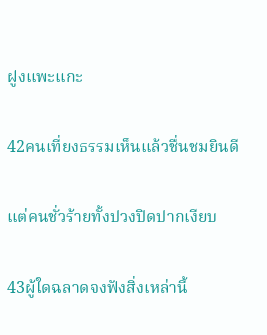ฝูงแพะแกะ

42คนเที่ยงธรรมเห็นแล้วชื่นชมยินดี

แต่คนชั่วร้ายทั้งปวงปิดปากเงียบ

43ผู้ใดฉลาดจงฟังสิ่งเหล่านี้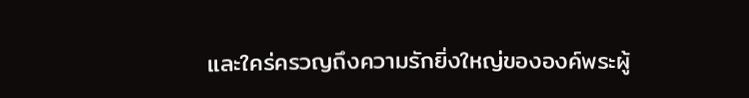และใคร่ครวญถึงความรักยิ่งใหญ่ขององค์พระผู้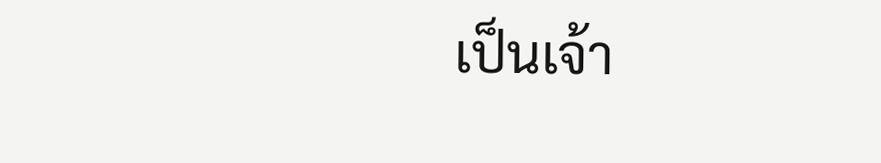เป็นเจ้า